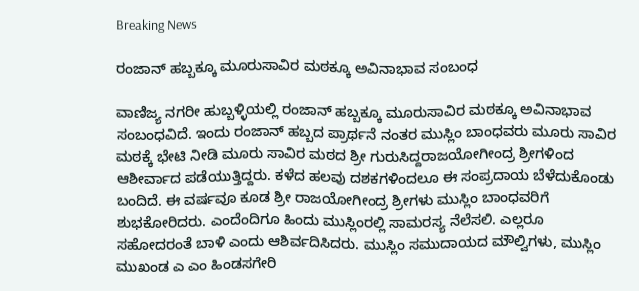Breaking News

ರಂಜಾನ್ ಹಬ್ಬಕ್ಕೂ ಮೂರುಸಾವಿರ ಮಠಕ್ಕೂ ಅವಿನಾಭಾವ ಸಂಬಂಧ

ವಾಣಿಜ್ಯ ನಗರೀ ಹುಬ್ಬಳ್ಳಿಯಲ್ಲಿ ರಂಜಾನ್ ಹಬ್ಬಕ್ಕೂ ಮೂರುಸಾವಿರ ಮಠಕ್ಕೂ ಅವಿನಾಭಾವ ಸಂಬಂಧವಿದೆ. ಇಂದು ರಂಜಾನ್ ಹಬ್ಬದ ಪ್ರಾರ್ಥನೆ ನಂತರ ಮುಸ್ಲಿಂ ಬಾಂಧವರು ಮೂರು ಸಾವಿರ‌ ಮಠಕ್ಕೆ ಭೇಟಿ ನೀಡಿ ಮೂರು ಸಾವಿರ ಮಠದ ಶ್ರೀ ಗುರುಸಿದ್ದರಾಜಯೋಗೀಂದ್ರ ಶ್ರೀಗಳಿಂದ ಆಶೀರ್ವಾದ ಪಡೆಯುತ್ತಿದ್ದರು. ಕಳೆದ ಹಲವು ದಶಕಗಳಿಂದಲೂ ಈ ಸಂಪ್ರದಾಯ ಬೆಳೆದುಕೊಂಡು ಬಂದಿದೆ. ಈ ವರ್ಷವೂ ಕೂಡ ಶ್ರೀ ರಾಜಯೋಗೀಂದ್ರ ಶ್ರೀಗಳು ಮುಸ್ಲಿಂ ಬಾಂಧವರಿಗೆ ಶುಭಕೋರಿದರು. ಎಂದೆಂದಿಗೂ ಹಿಂದು ‌ಮುಸ್ಲಿಂರಲ್ಲಿ ಸಾಮರಸ್ಯ ನೆಲೆಸಲಿ. ಎಲ್ಲರೂ ಸಹೋದರಂತೆ ಬಾಳಿ ಎಂದು ಆಶಿರ್ವದಿಸಿದರು. ಮುಸ್ಲಿಂ ಸಮುದಾಯದ ಮೌಲ್ವಿಗಳು, ಮುಸ್ಲಿಂ ಮುಖಂಡ ಎ ಎಂ ಹಿಂಡಸಗೇರಿ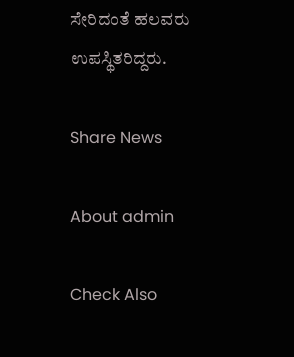ಸೇರಿದಂತೆ ಹಲವರು ಉಪಸ್ಥಿತರಿದ್ದರು.

Share News

About admin

Check Also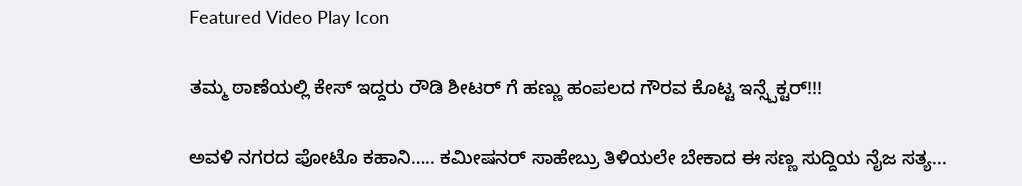Featured Video Play Icon

ತಮ್ಮ ಠಾಣೆಯಲ್ಲಿ ಕೇಸ್ ಇದ್ದರು ರೌಡಿ ಶೀಟರ್ ಗೆ ಹಣ್ಣು ಹಂಪಲದ ಗೌರವ ಕೊಟ್ಟ ಇನ್ಸ್ಪೆಕ್ಟರ್!!!

ಅವಳಿ ನಗರದ ಪೋಟೊ ಕಹಾನಿ….. ಕಮೀಷನರ್ ಸಾಹೇಬ್ರು ತಿಳಿಯಲೇ ಬೇಕಾದ ಈ ಸಣ್ಣ ಸುದ್ದಿಯ ನೈಜ ಸತ್ಯ...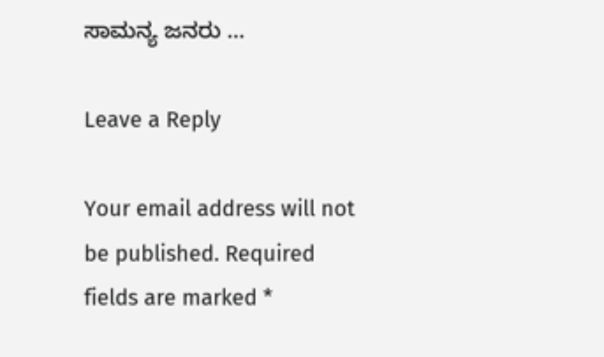ಸಾಮನ್ಯ ಜನರು …

Leave a Reply

Your email address will not be published. Required fields are marked *